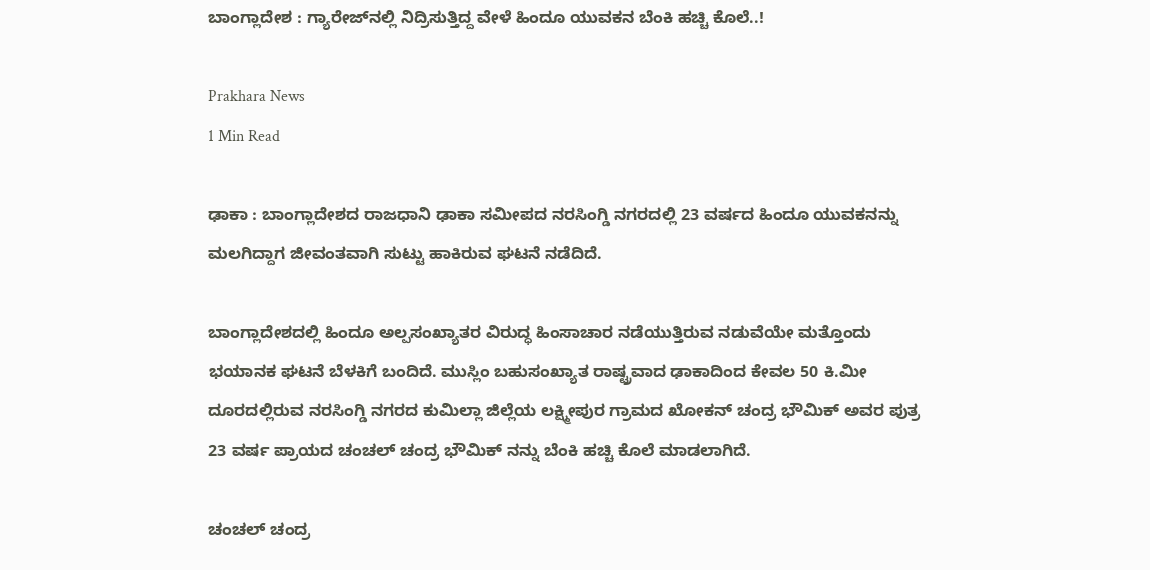ಬಾಂಗ್ಲಾದೇಶ : ಗ್ಯಾರೇಜ್‌ನಲ್ಲಿ ನಿದ್ರಿಸುತ್ತಿದ್ದ ವೇಳೆ ಹಿಂದೂ ಯುವಕನ ಬೆಂಕಿ ಹಚ್ಚಿ ಕೊಲೆ..!

Prakhara News
1 Min Read

ಢಾಕಾ : ಬಾಂಗ್ಲಾದೇಶದ ರಾಜಧಾನಿ ಢಾಕಾ ಸಮೀಪದ ನರಸಿಂಗ್ಡಿ ನಗರದಲ್ಲಿ 23 ವರ್ಷದ ಹಿಂದೂ ಯುವಕನನ್ನು ಮಲಗಿದ್ದಾಗ ಜೀವಂತವಾಗಿ ಸುಟ್ಟು ಹಾಕಿರುವ ಘಟನೆ ನಡೆದಿದೆ.

ಬಾಂಗ್ಲಾದೇಶದಲ್ಲಿ ಹಿಂದೂ ಅಲ್ಪಸಂಖ್ಯಾತರ ವಿರುದ್ಧ ಹಿಂಸಾಚಾರ ನಡೆಯುತ್ತಿರುವ ನಡುವೆಯೇ ಮತ್ತೊಂದು ಭಯಾನಕ ಘಟನೆ ಬೆಳಕಿಗೆ ಬಂದಿದೆ. ಮುಸ್ಲಿಂ ಬಹುಸಂಖ್ಯಾತ ರಾಷ್ಟ್ರವಾದ ಢಾಕಾದಿಂದ ಕೇವಲ 50 ಕಿ.ಮೀ ದೂರದಲ್ಲಿರುವ ನರಸಿಂಗ್ಡಿ ನಗರದ ಕುಮಿಲ್ಲಾ ಜಿಲ್ಲೆಯ ಲಕ್ಷ್ಮೀಪುರ ಗ್ರಾಮದ ಖೋಕನ್ ಚಂದ್ರ ಭೌಮಿಕ್ ಅವರ ಪುತ್ರ 23 ವರ್ಷ ಪ್ರಾಯದ ಚಂಚಲ್ ಚಂದ್ರ ಭೌಮಿಕ್ ನನ್ನು ಬೆಂಕಿ ಹಚ್ಚಿ ಕೊಲೆ ಮಾಡಲಾಗಿದೆ.

ಚಂಚಲ್ ಚಂದ್ರ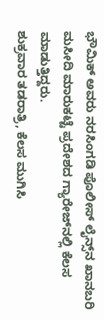ಭೌಮಿಕ್ ಅವರು ನರಸಿಂಗಡಿ ಪೊಲೀಸ್ ಲೈನ್ಸ್‌ನ ಖಾನಬರಿ ಮಸೀದಿ ಮಾರುಕಟ್ಟೆ ಪ್ರದೇಶದ ಗ್ಯಾರೇಜ್‌ನಲ್ಲಿ ಕೆಲಸ ಮಾಡುತ್ತಿದ್ದರು.
ಶುಕ್ರವಾರ ತಡರಾತ್ರಿ, ಕೆಲಸ ಮುಗಿಸಿ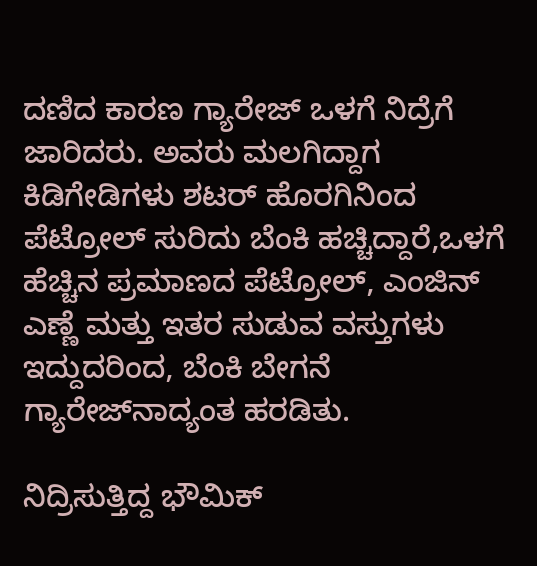ದಣಿದ ಕಾರಣ ಗ್ಯಾರೇಜ್ ಒಳಗೆ ನಿದ್ರೆಗೆ ಜಾರಿದರು. ಅವರು ಮಲಗಿದ್ದಾಗ ಕಿಡಿಗೇಡಿಗಳು ಶಟರ್‌ ಹೊರಗಿನಿಂದ ಪೆಟ್ರೋಲ್ ಸುರಿದು ಬೆಂಕಿ ಹಚ್ಚಿದ್ದಾರೆ,ಒಳಗೆ ಹೆಚ್ಚಿನ ಪ್ರಮಾಣದ ಪೆಟ್ರೋಲ್, ಎಂಜಿನ್ ಎಣ್ಣೆ ಮತ್ತು ಇತರ ಸುಡುವ ವಸ್ತುಗಳು ಇದ್ದುದರಿಂದ, ಬೆಂಕಿ ಬೇಗನೆ ಗ್ಯಾರೇಜ್‌ನಾದ್ಯಂತ ಹರಡಿತು.

ನಿದ್ರಿಸುತ್ತಿದ್ದ ಭೌಮಿಕ್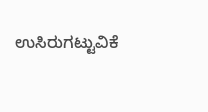ಉಸಿರುಗಟ್ಟುವಿಕೆ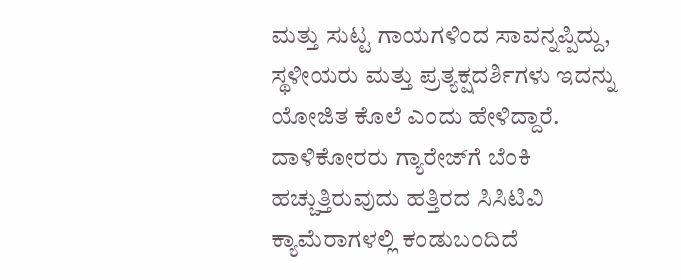ಮತ್ತು ಸುಟ್ಟ ಗಾಯಗಳಿಂದ ಸಾವನ್ನಪ್ಪಿದ್ದು, ಸ್ಥಳೀಯರು ಮತ್ತು ಪ್ರತ್ಯಕ್ಷದರ್ಶಿಗಳು ಇದನ್ನು ಯೋಜಿತ ಕೊಲೆ ಎಂದು ಹೇಳಿದ್ದಾರೆ. ದಾಳಿಕೋರರು ಗ್ಯಾರೇಜ್‌ಗೆ ಬೆಂಕಿ ಹಚ್ಚುತ್ತಿರುವುದು ಹತ್ತಿರದ ಸಿಸಿಟಿವಿ ಕ್ಯಾಮೆರಾಗಳಲ್ಲಿ ಕಂಡುಬಂದಿದೆ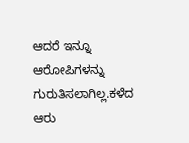ಆದರೆ ಇನ್ನೂ ಆರೋಪಿಗಳನ್ನು ಗುರುತಿಸಲಾಗಿಲ್ಲ.ಕಳೆದ ಆರು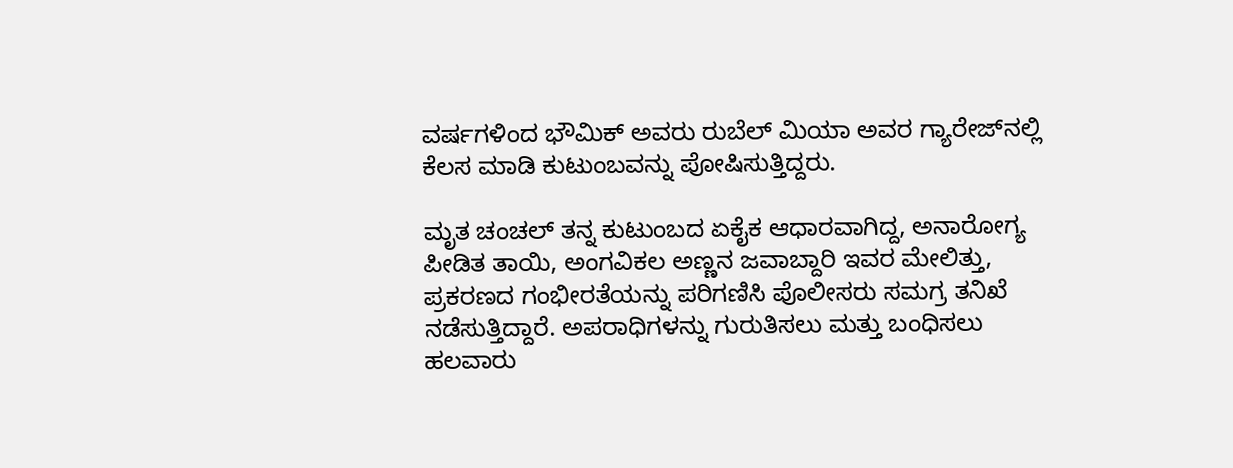ವರ್ಷಗಳಿಂದ ಭೌಮಿಕ್ ಅವರು ರುಬೆಲ್ ಮಿಯಾ ಅವರ ಗ್ಯಾರೇಜ್‌ನಲ್ಲಿ ಕೆಲಸ ಮಾಡಿ ಕುಟುಂಬವನ್ನು ಪೋಷಿಸುತ್ತಿದ್ದರು.

ಮೃತ ಚಂಚಲ್ ತನ್ನ ಕುಟುಂಬದ ಏಕೈಕ ಆಧಾರವಾಗಿದ್ದ, ಅನಾರೋಗ್ಯ ಪೀಡಿತ ತಾಯಿ, ಅಂಗವಿಕಲ ಅಣ್ಣನ ಜವಾಬ್ದಾರಿ ಇವರ ಮೇಲಿತ್ತು, ಪ್ರಕರಣದ ಗಂಭೀರತೆಯನ್ನು ಪರಿಗಣಿಸಿ ಪೊಲೀಸರು ಸಮಗ್ರ ತನಿಖೆ ನಡೆಸುತ್ತಿದ್ದಾರೆ. ಅಪರಾಧಿಗಳನ್ನು ಗುರುತಿಸಲು ಮತ್ತು ಬಂಧಿಸಲು ಹಲವಾರು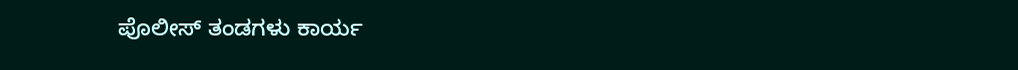ಪೊಲೀಸ್ ತಂಡಗಳು ಕಾರ್ಯ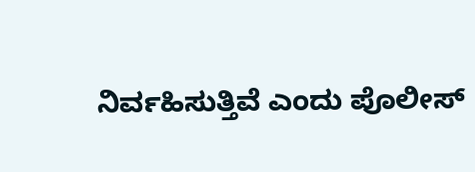ನಿರ್ವಹಿಸುತ್ತಿವೆ ಎಂದು ಪೊಲೀಸ್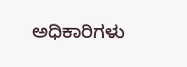ಅಧಿಕಾರಿಗಳು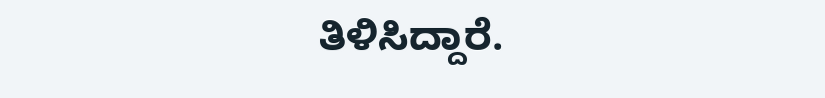ತಿಳಿಸಿದ್ದಾರೆ.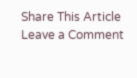Share This Article
Leave a Comment